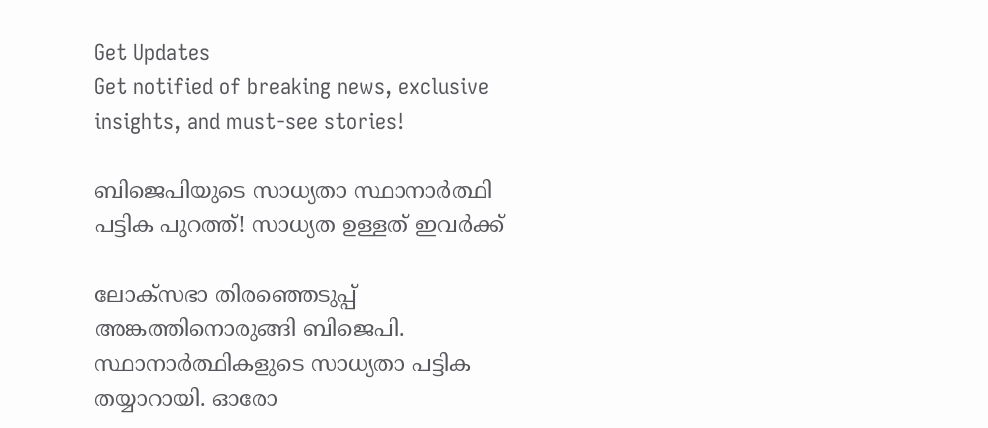Get Updates
Get notified of breaking news, exclusive insights, and must-see stories!

ബിജെപിയുടെ സാധ്യതാ സ്ഥാനാര്‍ത്ഥി പട്ടിക പുറത്ത്! സാധ്യത ഉള്ളത് ഇവര്‍ക്ക്

ലോക്സഭാ തിരഞ്ഞെടുപ്പ് അങ്കത്തിനൊരുങ്ങി ബിജെപി. സ്ഥാനാര്‍ത്ഥികളുടെ സാധ്യതാ പട്ടിക തയ്യാറായി. ഓരോ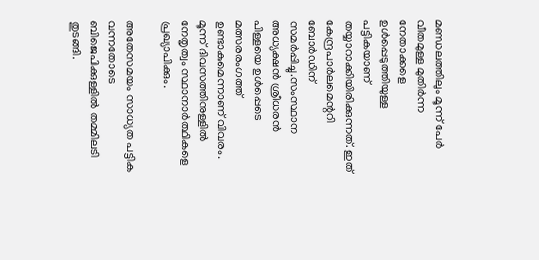മണ്ഡലത്തിലും മൂന്ന് പേര്‍ വീതമുള്ള മുതിര്‍ന്ന നേതാക്കളെ ഉള്‍പ്പെടുത്തിയുള്ള പട്ടികയാണ് തയ്യാറാക്കിയിരിക്കുന്നത്. ഇത് കേന്ദ്രപാര്‍ലമെന്ററി ബോര്‍ഡിന് സമര്‍പ്പിച്ചു.സംസ്ഥാന അധ്യക്ഷന്‍ ശ്രീധരന്‍ പിള്ളയെ ഉള്‍പ്പെടെ മത്സരരംഗത്ത് ഉണ്ടാകുമെന്നാണ് വിവരം. മൂന്ന് ദിവസത്തിനുള്ളില്‍ നേതൃത്വം സ്ഥാനാര്‍ത്ഥികളെ പ്രഖ്യാപിക്കും.

അതേസമയം സാധ്യത പട്ടിക വന്നതോടെ ബിജെപിക്കുള്ളില്‍ തമ്മിലടി തുടങ്ങി.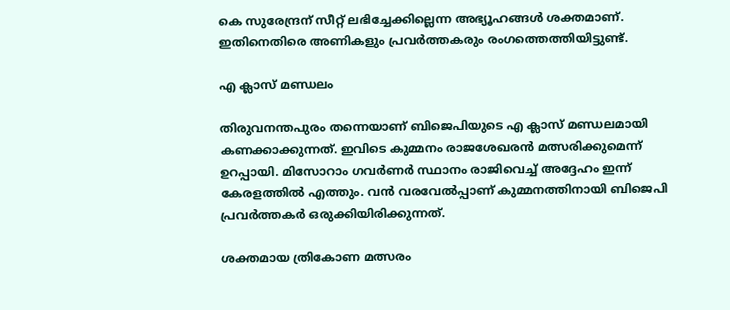കെ സുരേന്ദ്രന് സീറ്റ് ലഭിച്ചേക്കില്ലെന്ന അഭ്യൂഹങ്ങള്‍ ശക്തമാണ്. ഇതിനെതിരെ അണികളും പ്രവര്‍ത്തകരും രംഗത്തെത്തിയിട്ടുണ്ട്.

എ ക്ലാസ് മണ്ഡലം

തിരുവനന്തപുരം തന്നെയാണ് ബിജെപിയുടെ എ ക്ലാസ് മണ്ഡലമായി കണക്കാക്കുന്നത്. ഇവിടെ കുമ്മനം രാജശേഖരന്‍ മത്സരിക്കുമെന്ന് ഉറപ്പായി. മിസോറാം ഗവര്‍ണര്‍ സ്ഥാനം രാജിവെച്ച് അദ്ദേഹം ഇന്ന് കേരളത്തില്‍ എത്തും. വന്‍ വരവേല്‍പ്പാണ് കുമ്മനത്തിനായി ബിജെപി പ്രവര്‍ത്തകര്‍ ഒരുക്കിയിരിക്കുന്നത്.

ശക്തമായ ത്രികോണ മത്സരം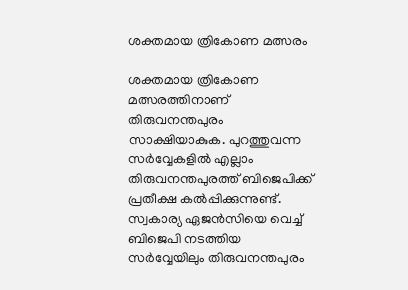ശക്തമായ ത്രികോണ മത്സരം

ശക്തമായ ത്രികോണ മത്സരത്തിനാണ് തിരുവനന്തപുരം സാക്ഷിയാകുക. പുറത്തുവന്ന സര്‍വ്വേകളില്‍ എല്ലാം തിരുവനന്തപുരത്ത് ബിജെപിക്ക് പ്രതീക്ഷ കല്‍പ്പിക്കുന്നുണ്ട്. സ്വകാര്യ ഏജന്‍സിയെ വെച്ച് ബിജെപി നടത്തിയ സര്‍വ്വേയിലും തിരുവനന്തപുരം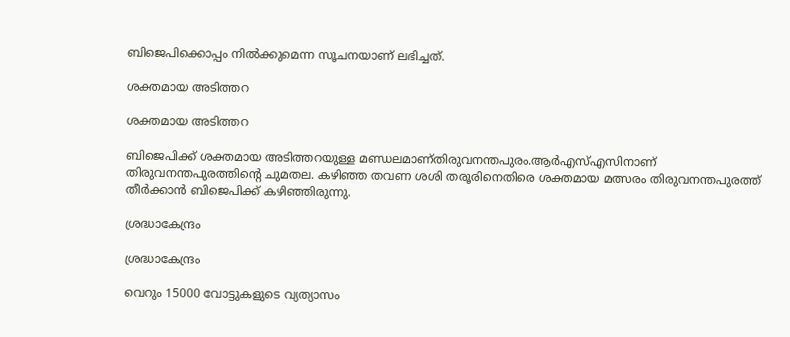ബിജെപിക്കൊപ്പം നില്‍ക്കുമെന്ന സൂചനയാണ് ലഭിച്ചത്.

ശക്തമായ അടിത്തറ

ശക്തമായ അടിത്തറ

ബിജെപിക്ക് ശക്തമായ അടിത്തറയുള്ള മണ്ഡലമാണ്തിരുവനന്തപുരം.ആര്‍എസ്എസിനാണ് തിരുവനന്തപുരത്തിന്‍റെ ചുമതല. കഴിഞ്ഞ തവണ ശശി തരൂരിനെതിരെ ശക്തമായ മത്സരം തിരുവനന്തപുരത്ത് തീര്‍ക്കാന്‍ ബിജെപിക്ക് കഴിഞ്ഞിരുന്നു.

ശ്രദ്ധാകേന്ദ്രം

ശ്രദ്ധാകേന്ദ്രം

വെറും 15000 വോട്ടുകളുടെ വ്യത്യാസം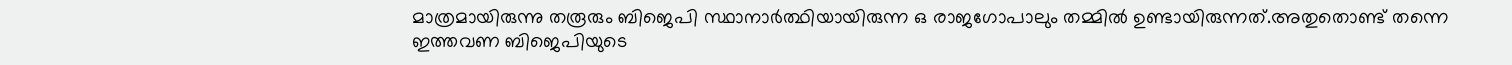മാത്രമായിരുന്നു തരൂരും ബിജെപി സ്ഥാനാര്‍ത്ഥിയായിരുന്ന ഒ രാജഗോപാലും തമ്മില്‍ ഉണ്ടായിരുന്നത്.അതുതൊണ്ട് തന്നെ ഇത്തവണ ബിജെപിയുടെ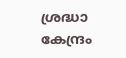ശ്രദ്ധാ കേന്ദ്രം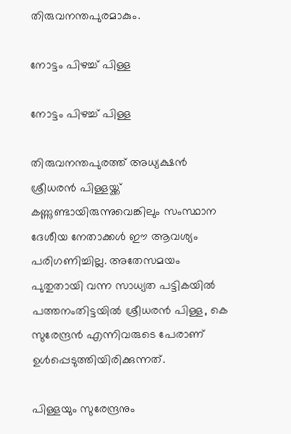തിരുവനന്തപുരമാകും.

നോട്ടം പിഴച്ച് പിള്ള

നോട്ടം പിഴച്ച് പിള്ള

തിരുവനന്തപുരത്ത് അധ്യക്ഷന്‍ ശ്രീധരന്‍ പിള്ളയ്ക്ക് കണ്ണുണ്ടായിരുന്നുവെങ്കിലും സംസ്ഥാന ദേശീയ നേതാക്കള്‍ ഈ ആവശ്യം പരിഗണിച്ചില്ല. അതേസമയം പുതുതായി വന്ന സാധ്യത പട്ടികയില്‍ പത്തനംതിട്ടയില്‍ ശ്രീധരന്‍ പിള്ള, കെ സുരേന്ദ്രന്‍ എന്നിവരുടെ പേരാണ് ഉള്‍പ്പെടുത്തിയിരിക്കുന്നത്.

പിള്ളയും സുരേന്ദ്രനും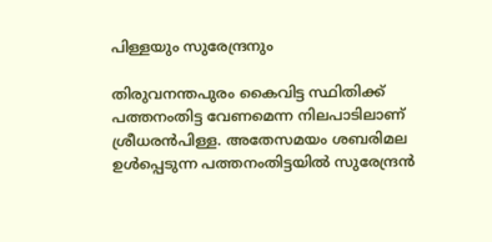പിള്ളയും സുരേന്ദ്രനും

തിരുവനന്തപുരം കൈവിട്ട സ്ഥിതിക്ക് പത്തനംതിട്ട വേണമെന്ന നിലപാടിലാണ് ശ്രീധരന്‍പിള്ള. അതേസമയം ശബരിമല ഉള്‍പ്പെടുന്ന പത്തനംതിട്ടയില്‍ സുരേന്ദ്രന്‍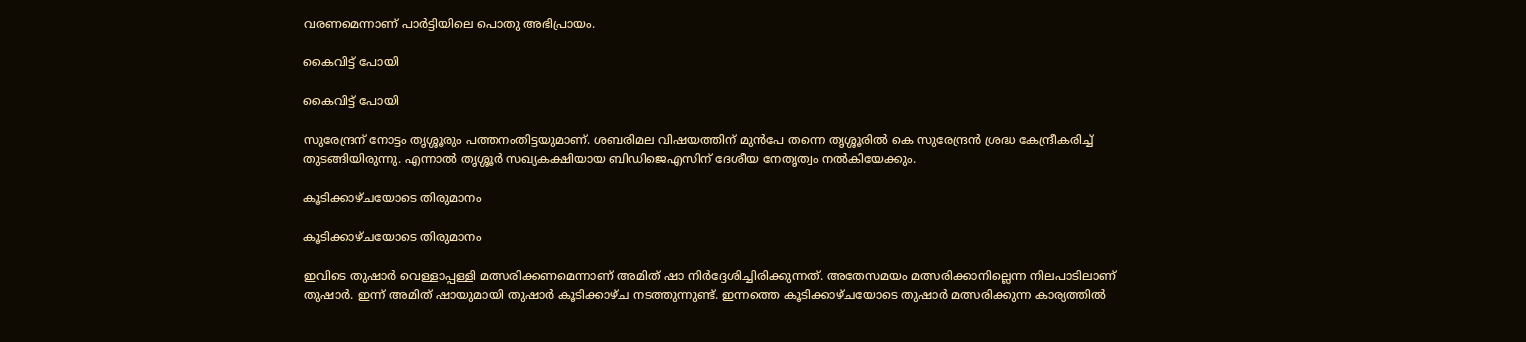വരണമെന്നാണ് പാര്‍ട്ടിയിലെ പൊതു അഭിപ്രായം.

കൈവിട്ട് പോയി

കൈവിട്ട് പോയി

സുരേന്ദ്രന് നോട്ടം തൃശ്ശൂരും പത്തനംതിട്ടയുമാണ്. ശബരിമല വിഷയത്തിന് മുന്‍പേ തന്നെ തൃശ്ശൂരില്‍ കെ സുരേന്ദ്രന്‍ ശ്രദ്ധ കേന്ദ്രീകരിച്ച് തുടങ്ങിയിരുന്നു. എന്നാല്‍ തൃശ്ശൂര്‍ സഖ്യകക്ഷിയായ ബിഡിജെഎസിന് ദേശീയ നേതൃത്വം നല്‍കിയേക്കും.

കൂടിക്കാഴ്ചയോടെ തിരുമാനം

കൂടിക്കാഴ്ചയോടെ തിരുമാനം

ഇവിടെ തുഷാര്‍ വെള്ളാപ്പള്ളി മത്സരിക്കണമെന്നാണ് അമിത് ഷാ നിര്‍ദ്ദേശിച്ചിരിക്കുന്നത്. അതേസമയം മത്സരിക്കാനില്ലെന്ന നിലപാടിലാണ് തുഷാര്‍. ഇന്ന് അമിത് ഷായുമായി തുഷാര്‍ കൂടിക്കാഴ്ച നടത്തുന്നുണ്ട്. ഇന്നത്തെ കൂടിക്കാഴ്ചയോടെ തുഷാര്‍ മത്സരിക്കുന്ന കാര്യത്തില്‍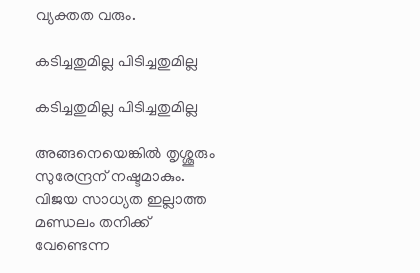വ്യക്തത വരും.

കടിച്ചതുമില്ല പിടിച്ചതുമില്ല

കടിച്ചതുമില്ല പിടിച്ചതുമില്ല

അങ്ങനെയെങ്കില്‍ തൃശ്ശൂരും സുരേന്ദ്രന് നഷ്ടമാകും. വിജയ സാധ്യത ഇല്ലാത്ത മണ്ഡലം തനിക്ക് വേണ്ടെന്ന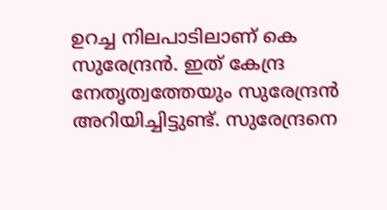ഉറച്ച നിലപാടിലാണ് കെ സുരേന്ദ്രന്‍. ഇത് കേന്ദ്ര നേതൃത്വത്തേയും സുരേന്ദ്രന്‍ അറിയിച്ചിട്ടുണ്ട്. സുരേന്ദ്രനെ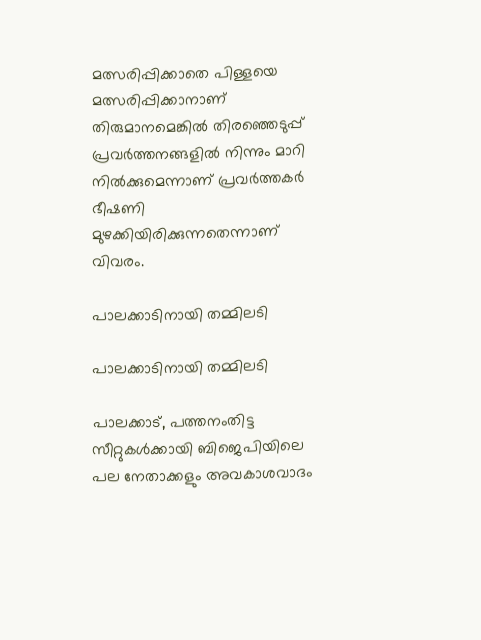മത്സരിപ്പിക്കാതെ പിള്ളയെ മത്സരിപ്പിക്കാനാണ് തിരുമാനമെങ്കില്‍ തിരഞ്ഞെടുപ്പ് പ്രവര്‍ത്തനങ്ങളില്‍ നിന്നും മാറി നില്‍ക്കുമെന്നാണ് പ്രവര്‍ത്തകര്‍ ഭീഷണി മുഴക്കിയിരിക്കുന്നതെന്നാണ് വിവരം.

പാലക്കാടിനായി തമ്മിലടി

പാലക്കാടിനായി തമ്മിലടി

പാലക്കാട്, പത്തനംതിട്ട സീറ്റുകള്‍ക്കായി ബിജെപിയിലെ പല നേതാക്കളും അവകാശവാദം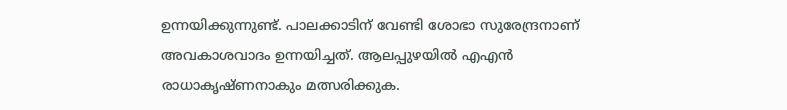ഉന്നയിക്കുന്നുണ്ട്. പാലക്കാടിന് വേണ്ടി ശോഭാ സുരേന്ദ്രനാണ് അവകാശവാദം ഉന്നയിച്ചത്. ആലപ്പുഴയില്‍ എഎന്‍ രാധാകൃഷ്ണനാകും മത്സരിക്കുക.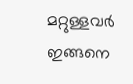മറ്റുള്ളവര്‍ ഇങ്ങനെ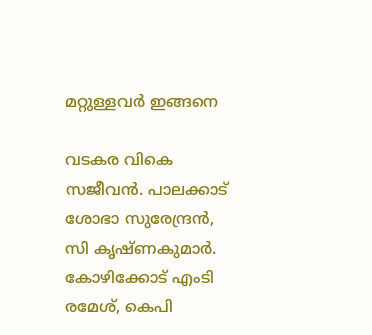മറ്റുള്ളവര്‍ ഇങ്ങനെ

വടകര വികെ സജീവന്‍. പാലക്കാട് ശോഭാ സുരേന്ദ്രന്‍, സി കൃഷ്ണകുമാര്‍. കോഴിക്കോട് എംടി രമേശ്, കെപി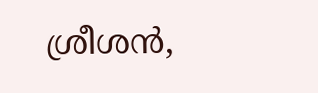ശ്രീശന്‍,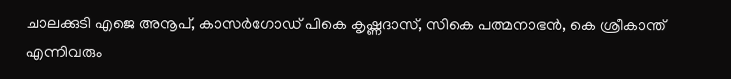ചാലക്കുടി എജെ അനൂപ്, കാസര്‍ഗോഡ് പികെ കൃഷ്ണദാസ്, സികെ പത്മനാഭന്‍, കെ ശ്രീകാന്ത് എന്നിവരും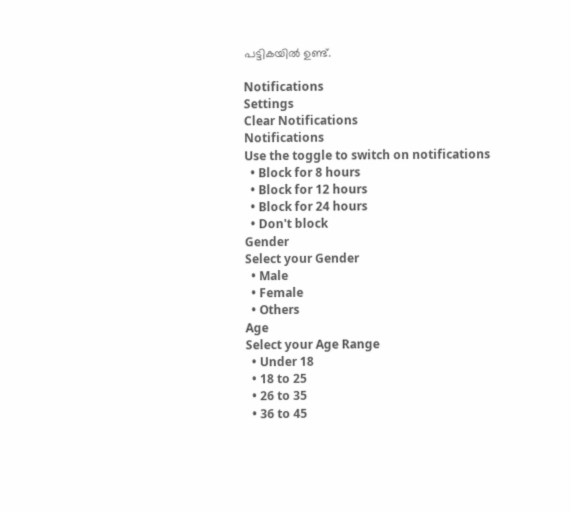പട്ടികയില്‍ ഉണ്ട്.

Notifications
Settings
Clear Notifications
Notifications
Use the toggle to switch on notifications
  • Block for 8 hours
  • Block for 12 hours
  • Block for 24 hours
  • Don't block
Gender
Select your Gender
  • Male
  • Female
  • Others
Age
Select your Age Range
  • Under 18
  • 18 to 25
  • 26 to 35
  • 36 to 45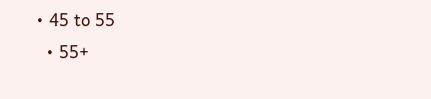• 45 to 55
  • 55+